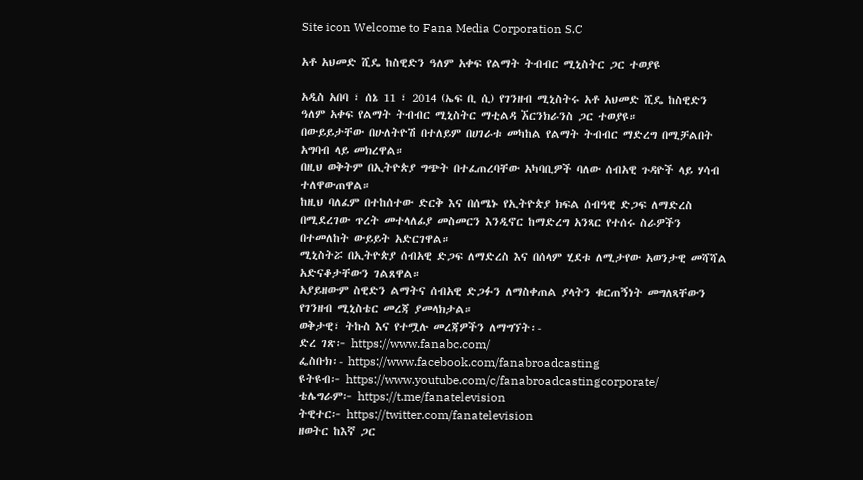Site icon Welcome to Fana Media Corporation S.C

አቶ አህመድ ሺዴ ከስዊድን ዓለም አቀፍ የልማት ትብብር ሚኒስትር ጋር ተወያዩ

አዲስ አበባ ፣ ሰኔ 11 ፣ 2014 (ኤፍ ቢ ሲ) የገንዘብ ሚኒስትሩ አቶ አህመድ ሺዴ ከስዊድን ዓለም አቀፍ የልማት ትብብር ሚኒስትር ማቲልዳ ኧርንክራንስ ጋር ተወያዩ።
በውይይታቸው በሁለትዮሽ በተለይም በሀገራቱ መካከል የልማት ትብብር ማድረግ በሚቻልበት አግባብ ላይ መክረዋል።
በዚህ ወቅትም በኢትዮጵያ ግጭት በተፈጠረባቸው አካባቢዎች ባለው ሰብአዊ ጉዳዮች ላይ ሃሳብ ተለዋውጠዋል።
ከዚህ ባለፈም በተከሰተው ድርቅ እና በሰሜኑ የኢትዮጵያ ክፍል ሰብዓዊ ድጋፍ ለማድረስ በሚደረገው ጥረት መተላለፊያ መስመርን እንዲኖር ከማድረግ አንጻር የተሰሩ ስራዎችን በተመለከት ውይይት አድርገዋል።
ሚኒስትሯ በኢትዮጵያ ሰብአዊ ድጋፍ ለማድረስ እና በሰላም ሂደቱ ለሚታየው አወንታዊ መሻሻል አድናቆታቸውን ገልጸዋል።
አያይዘውም ስዊድን ልማትና ሰብአዊ ድጋፉን ለማስቀጠል ያላትን ቁርጠኝነት መግለጻቸውን የገንዘብ ሚኒስቴር መረጃ ያመላክታል።
ወቅታዊ፣ ትኩስ እና የተሟሉ መረጃዎችን ለማግኘት፡-
ድረ ገጽ፦ https://www.fanabc.com/
ፌስቡክ፡- https://www.facebook.com/fanabroadcasting
ዩትዩብ፦ https://www.youtube.com/c/fanabroadcastingcorporate/
ቴሌግራም፦ https://t.me/fanatelevision
ትዊተር፦ https://twitter.com/fanatelevision
ዘወትር ከእኛ ጋር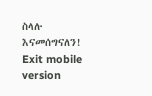ስላሉ እናመሰግናለን!
Exit mobile version